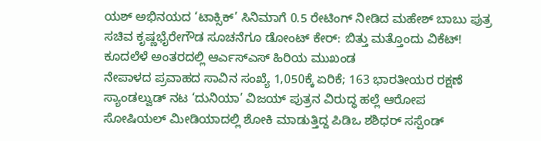ಯಶ್ ಅಭಿನಯದ ‘ಟಾಕ್ಸಿಕ್’ ಸಿನಿಮಾಗೆ 0.5 ರೇಟಿಂಗ್ ನೀಡಿದ ಮಹೇಶ್ ಬಾಬು ಪುತ್ರ
ಸಚಿವ ಕೃಷ್ಣಭೈರೇಗೌಡ ಸೂಚನೆಗೂ ಡೋಂಟ್ ಕೇರ್: ಬಿತ್ತು ಮತ್ತೊಂದು ವಿಕೆಟ್!
ಕೂದಲೆಳೆ ಅಂತರದಲ್ಲಿ ಆರ್ಎಸ್ಎಸ್ ಹಿರಿಯ ಮುಖಂಡ
ನೇಪಾಳದ ಪ್ರವಾಹದ ಸಾವಿನ ಸಂಖ್ಯೆ 1,050ಕ್ಕೆ ಏರಿಕೆ; 163 ಭಾರತೀಯರ ರಕ್ಷಣೆ
ಸ್ಯಾಂಡಲ್ವುಡ್ ನಟ ‘ದುನಿಯಾ’ ವಿಜಯ್ ಪುತ್ರನ ವಿರುದ್ಧ ಹಲ್ಲೆ ಆರೋಪ
ಸೋಷಿಯಲ್ ಮೀಡಿಯಾದಲ್ಲಿ ಶೋಕಿ ಮಾಡುತ್ತಿದ್ದ ಪಿಡಿಒ ಶಶಿಧರ್ ಸಸ್ಪೆಂಡ್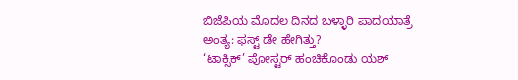ಬಿಜೆಪಿಯ ಮೊದಲ ದಿನದ ಬಳ್ಳಾರಿ ಪಾದಯಾತ್ರೆ ಅಂತ್ಯ: ಫಸ್ಟ್ ಡೇ ಹೇಗಿತ್ತು?
‘ಟಾಕ್ಸಿಕ್’ ಪೋಸ್ಟರ್ ಹಂಚಿಕೊಂಡು ಯಶ್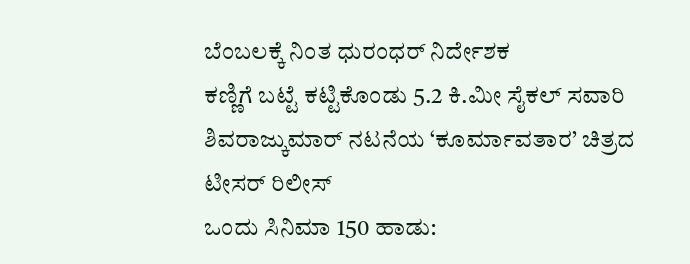ಬೆಂಬಲಕ್ಕೆ ನಿಂತ ಧುರಂಧರ್ ನಿರ್ದೇಶಕ
ಕಣ್ಣಿಗೆ ಬಟ್ಟೆ ಕಟ್ಟಿಕೊಂಡು 5.2 ಕಿ.ಮೀ ಸೈಕಲ್ ಸವಾರಿ
ಶಿವರಾಜ್ಕುಮಾರ್ ನಟನೆಯ ‘ಕೂರ್ಮಾವತಾರ’ ಚಿತ್ರದ ಟೀಸರ್ ರಿಲೀಸ್
ಒಂದು ಸಿನಿಮಾ 150 ಹಾಡು: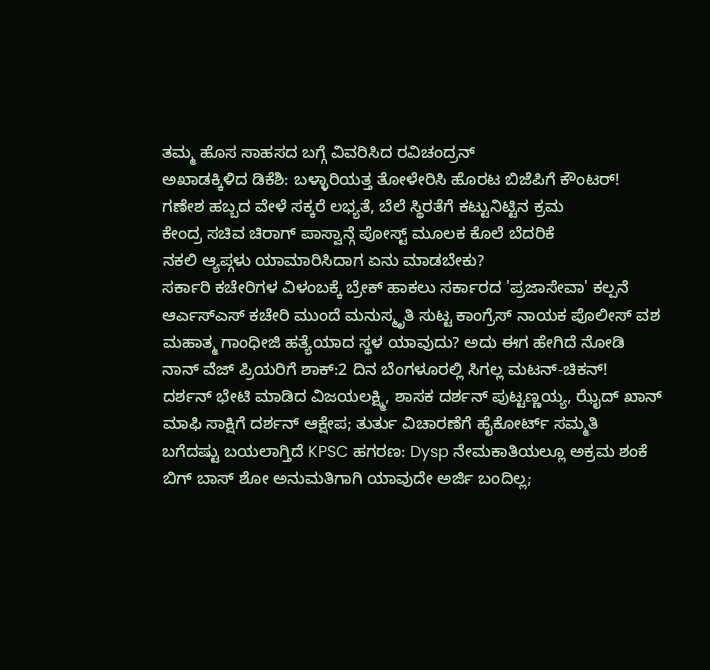ತಮ್ಮ ಹೊಸ ಸಾಹಸದ ಬಗ್ಗೆ ವಿವರಿಸಿದ ರವಿಚಂದ್ರನ್
ಅಖಾಡಕ್ಕಿಳಿದ ಡಿಕೆಶಿ: ಬಳ್ಳಾರಿಯತ್ತ ತೋಳೇರಿಸಿ ಹೊರಟ ಬಿಜೆಪಿಗೆ ಕೌಂಟರ್!
ಗಣೇಶ ಹಬ್ಬದ ವೇಳೆ ಸಕ್ಕರೆ ಲಭ್ಯತೆ, ಬೆಲೆ ಸ್ಥಿರತೆಗೆ ಕಟ್ಟುನಿಟ್ಟಿನ ಕ್ರಮ
ಕೇಂದ್ರ ಸಚಿವ ಚಿರಾಗ್ ಪಾಸ್ವಾನ್ಗೆ ಪೋಸ್ಟ್ ಮೂಲಕ ಕೊಲೆ ಬೆದರಿಕೆ
ನಕಲಿ ಆ್ಯಪ್ಗಳು ಯಾಮಾರಿಸಿದಾಗ ಏನು ಮಾಡಬೇಕು?
ಸರ್ಕಾರಿ ಕಚೇರಿಗಳ ವಿಳಂಬಕ್ಕೆ ಬ್ರೇಕ್ ಹಾಕಲು ಸರ್ಕಾರದ 'ಪ್ರಜಾಸೇವಾ' ಕಲ್ಪನೆ
ಆರ್ಎಸ್ಎಸ್ ಕಚೇರಿ ಮುಂದೆ ಮನುಸ್ಮೃತಿ ಸುಟ್ಟ ಕಾಂಗ್ರೆಸ್ ನಾಯಕ ಪೊಲೀಸ್ ವಶ
ಮಹಾತ್ಮ ಗಾಂಧೀಜಿ ಹತ್ಯೆಯಾದ ಸ್ಥಳ ಯಾವುದು? ಅದು ಈಗ ಹೇಗಿದೆ ನೋಡಿ
ನಾನ್ ವೆಜ್ ಪ್ರಿಯರಿಗೆ ಶಾಕ್:2 ದಿನ ಬೆಂಗಳೂರಲ್ಲಿ ಸಿಗಲ್ಲ ಮಟನ್-ಚಿಕನ್!
ದರ್ಶನ್ ಭೇಟಿ ಮಾಡಿದ ವಿಜಯಲಕ್ಷ್ಮಿ, ಶಾಸಕ ದರ್ಶನ್ ಪುಟ್ಟಣ್ಣಯ್ಯ, ಝೈದ್ ಖಾನ್
ಮಾಫಿ ಸಾಕ್ಷಿಗೆ ದರ್ಶನ್ ಆಕ್ಷೇಪ; ತುರ್ತು ವಿಚಾರಣೆಗೆ ಹೈಕೋರ್ಟ್ ಸಮ್ಮತಿ
ಬಗೆದಷ್ಟು ಬಯಲಾಗ್ತಿದೆ KPSC ಹಗರಣ: Dysp ನೇಮಕಾತಿಯಲ್ಲೂ ಅಕ್ರಮ ಶಂಕೆ
ಬಿಗ್ ಬಾಸ್ ಶೋ ಅನುಮತಿಗಾಗಿ ಯಾವುದೇ ಅರ್ಜಿ ಬಂದಿಲ್ಲ;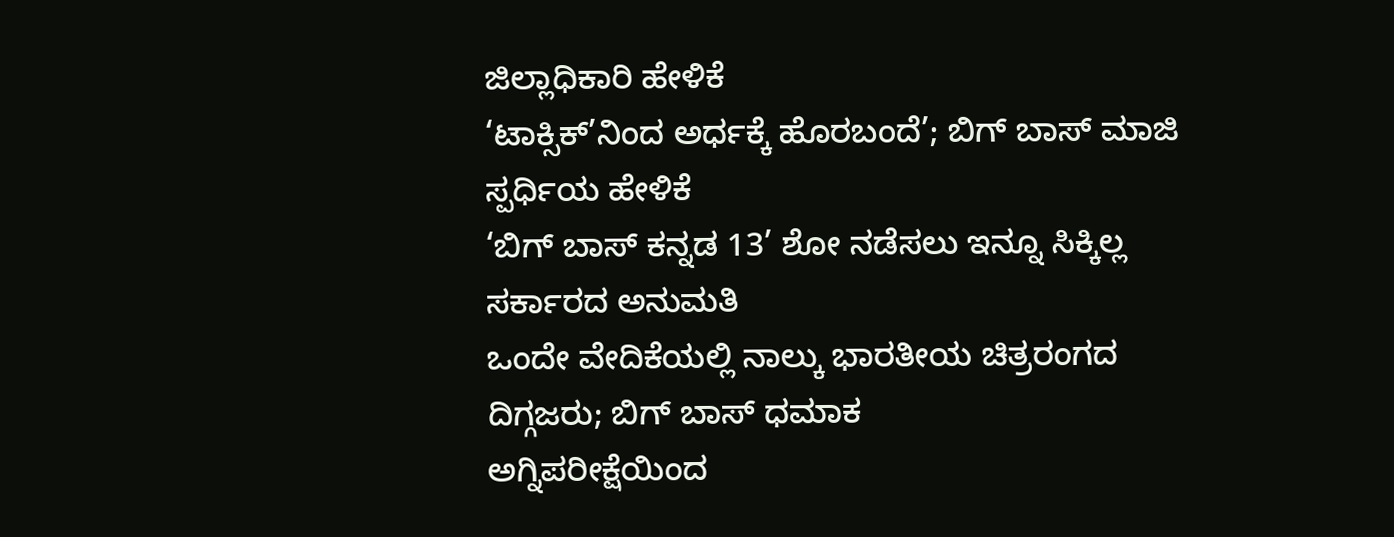ಜಿಲ್ಲಾಧಿಕಾರಿ ಹೇಳಿಕೆ
‘ಟಾಕ್ಸಿಕ್’ನಿಂದ ಅರ್ಧಕ್ಕೆ ಹೊರಬಂದೆ’; ಬಿಗ್ ಬಾಸ್ ಮಾಜಿ ಸ್ಪರ್ಧಿಯ ಹೇಳಿಕೆ
‘ಬಿಗ್ ಬಾಸ್ ಕನ್ನಡ 13’ ಶೋ ನಡೆಸಲು ಇನ್ನೂ ಸಿಕ್ಕಿಲ್ಲ ಸರ್ಕಾರದ ಅನುಮತಿ
ಒಂದೇ ವೇದಿಕೆಯಲ್ಲಿ ನಾಲ್ಕು ಭಾರತೀಯ ಚಿತ್ರರಂಗದ ದಿಗ್ಗಜರು; ಬಿಗ್ ಬಾಸ್ ಧಮಾಕ
ಅಗ್ನಿಪರೀಕ್ಷೆಯಿಂದ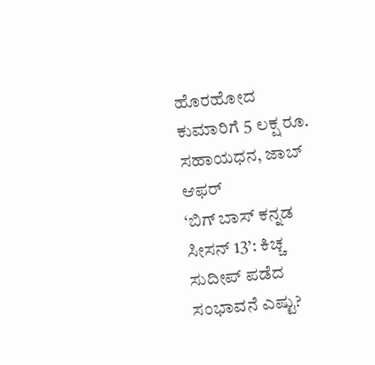ಹೊರಹೋದ ಕುಮಾರಿಗೆ 5 ಲಕ್ಷ ರೂ. ಸಹಾಯಧನ, ಜಾಬ್ ಆಫರ್
‘ಬಿಗ್ ಬಾಸ್ ಕನ್ನಡ ಸೀಸನ್ 13’: ಕಿಚ್ಚ ಸುದೀಪ್ ಪಡೆದ ಸಂಭಾವನೆ ಎಷ್ಟು?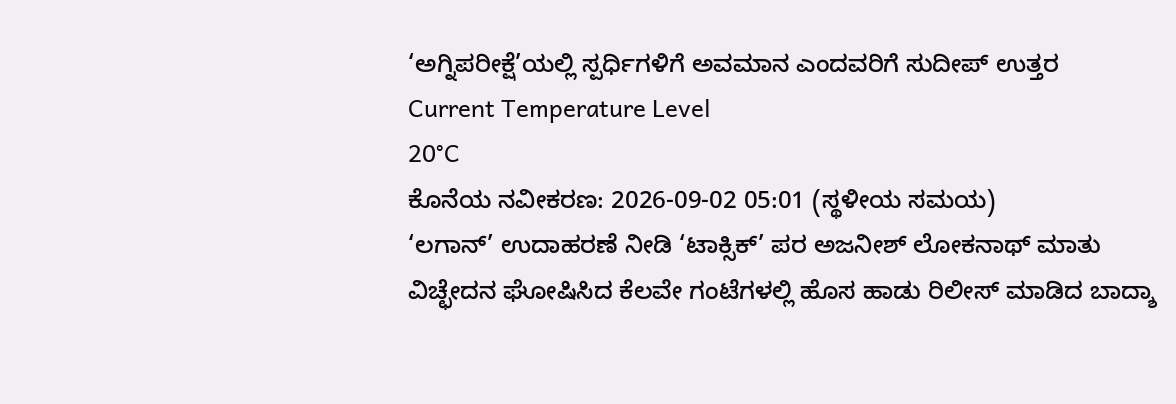‘ಅಗ್ನಿಪರೀಕ್ಷೆ’ಯಲ್ಲಿ ಸ್ಪರ್ಧಿಗಳಿಗೆ ಅವಮಾನ ಎಂದವರಿಗೆ ಸುದೀಪ್ ಉತ್ತರ
Current Temperature Level
20°C
ಕೊನೆಯ ನವೀಕರಣ: 2026-09-02 05:01 (ಸ್ಥಳೀಯ ಸಮಯ)
‘ಲಗಾನ್’ ಉದಾಹರಣೆ ನೀಡಿ ‘ಟಾಕ್ಸಿಕ್’ ಪರ ಅಜನೀಶ್ ಲೋಕನಾಥ್ ಮಾತು
ವಿಚ್ಛೇದನ ಘೋಷಿಸಿದ ಕೆಲವೇ ಗಂಟೆಗಳಲ್ಲಿ ಹೊಸ ಹಾಡು ರಿಲೀಸ್ ಮಾಡಿದ ಬಾದ್ಶಾ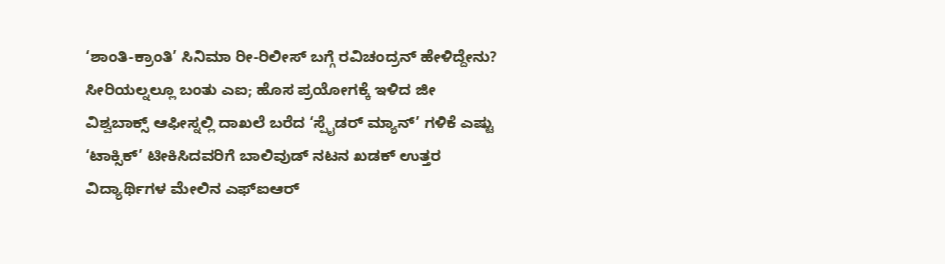‘ಶಾಂತಿ-ಕ್ರಾಂತಿ’ ಸಿನಿಮಾ ರೀ-ರಿಲೀಸ್ ಬಗ್ಗೆ ರವಿಚಂದ್ರನ್ ಹೇಳಿದ್ದೇನು?
ಸೀರಿಯಲ್ನಲ್ಲೂ ಬಂತು ಎಐ; ಹೊಸ ಪ್ರಯೋಗಕ್ಕೆ ಇಳಿದ ಜೀ
ವಿಶ್ವಬಾಕ್ಸ್ ಆಫೀಸ್ನಲ್ಲಿ ದಾಖಲೆ ಬರೆದ ‘ಸ್ಪೈಡರ್ ಮ್ಯಾನ್’ ಗಳಿಕೆ ಎಷ್ಟು
‘ಟಾಕ್ಸಿಕ್’ ಟೀಕಿಸಿದವರಿಗೆ ಬಾಲಿವುಡ್ ನಟನ ಖಡಕ್ ಉತ್ತರ
ವಿದ್ಯಾರ್ಥಿಗಳ ಮೇಲಿನ ಎಫ್ಐಆರ್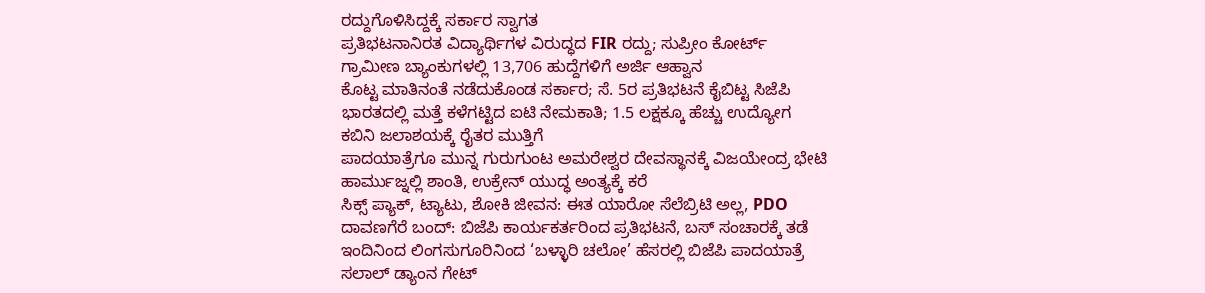ರದ್ದುಗೊಳಿಸಿದ್ದಕ್ಕೆ ಸರ್ಕಾರ ಸ್ವಾಗತ
ಪ್ರತಿಭಟನಾನಿರತ ವಿದ್ಯಾರ್ಥಿಗಳ ವಿರುದ್ಧದ FIR ರದ್ದು; ಸುಪ್ರೀಂ ಕೋರ್ಟ್
ಗ್ರಾಮೀಣ ಬ್ಯಾಂಕುಗಳಲ್ಲಿ 13,706 ಹುದ್ದೆಗಳಿಗೆ ಅರ್ಜಿ ಆಹ್ವಾನ
ಕೊಟ್ಟ ಮಾತಿನಂತೆ ನಡೆದುಕೊಂಡ ಸರ್ಕಾರ; ಸೆ. 5ರ ಪ್ರತಿಭಟನೆ ಕೈಬಿಟ್ಟ ಸಿಜೆಪಿ
ಭಾರತದಲ್ಲಿ ಮತ್ತೆ ಕಳೆಗಟ್ಟಿದ ಐಟಿ ನೇಮಕಾತಿ; 1.5 ಲಕ್ಷಕ್ಕೂ ಹೆಚ್ಚು ಉದ್ಯೋಗ
ಕಬಿನಿ ಜಲಾಶಯಕ್ಕೆ ರೈತರ ಮುತ್ತಿಗೆ
ಪಾದಯಾತ್ರೆಗೂ ಮುನ್ನ ಗುರುಗುಂಟ ಅಮರೇಶ್ವರ ದೇವಸ್ಥಾನಕ್ಕೆ ವಿಜಯೇಂದ್ರ ಭೇಟಿ
ಹಾರ್ಮುಜ್ನಲ್ಲಿ ಶಾಂತಿ, ಉಕ್ರೇನ್ ಯುದ್ಧ ಅಂತ್ಯಕ್ಕೆ ಕರೆ
ಸಿಕ್ಸ್ ಪ್ಯಾಕ್, ಟ್ಯಾಟು, ಶೋಕಿ ಜೀವನ: ಈತ ಯಾರೋ ಸೆಲೆಬ್ರಿಟಿ ಅಲ್ಲ, PDO
ದಾವಣಗೆರೆ ಬಂದ್: ಬಿಜೆಪಿ ಕಾರ್ಯಕರ್ತರಿಂದ ಪ್ರತಿಭಟನೆ, ಬಸ್ ಸಂಚಾರಕ್ಕೆ ತಡೆ
ಇಂದಿನಿಂದ ಲಿಂಗಸುಗೂರಿನಿಂದ ‘ಬಳ್ಳಾರಿ ಚಲೋ’ ಹೆಸರಲ್ಲಿ ಬಿಜೆಪಿ ಪಾದಯಾತ್ರೆ
ಸಲಾಲ್ ಡ್ಯಾಂನ ಗೇಟ್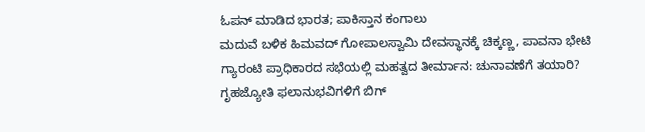ಓಪನ್ ಮಾಡಿದ ಭಾರತ; ಪಾಕಿಸ್ತಾನ ಕಂಗಾಲು
ಮದುವೆ ಬಳಿಕ ಹಿಮವದ್ ಗೋಪಾಲಸ್ವಾಮಿ ದೇವಸ್ಥಾನಕ್ಕೆ ಚಿಕ್ಕಣ್ಣ, ಪಾವನಾ ಭೇಟಿ
ಗ್ಯಾರಂಟಿ ಪ್ರಾಧಿಕಾರದ ಸಭೆಯಲ್ಲಿ ಮಹತ್ವದ ತೀರ್ಮಾನ: ಚುನಾವಣೆಗೆ ತಯಾರಿ?
ಗೃಹಜ್ಯೋತಿ ಫಲಾನುಭವಿಗಳಿಗೆ ಬಿಗ್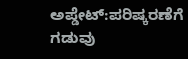ಅಪ್ಡೇಟ್:ಪರಿಷ್ಕರಣೆಗೆ ಗಡುವು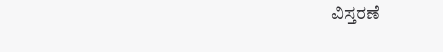ವಿಸ್ತರಣೆ